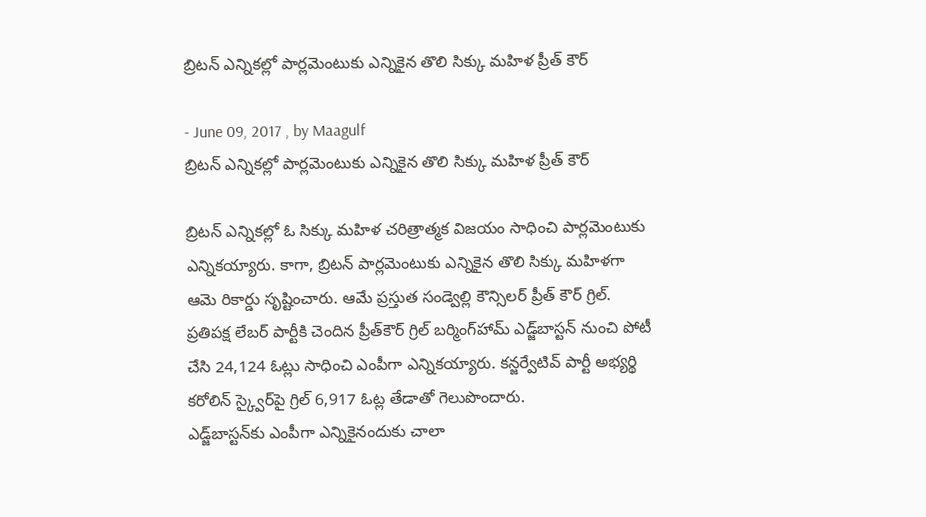బ్రిటన్ ఎన్నికల్లో పార్లమెంటుకు ఎన్నికైన తొలి సిక్కు మహిళ ప్రీత్ కౌర్

- June 09, 2017 , by Maagulf
బ్రిటన్ ఎన్నికల్లో పార్లమెంటుకు ఎన్నికైన తొలి సిక్కు మహిళ ప్రీత్ కౌర్

బ్రిటన్‌ ఎన్నికల్లో ఓ సిక్కు మహిళ చరిత్రాత్మక విజయం సాధించి పార్లమెంటుకు ఎన్నికయ్యారు. కాగా, బ్రిటన్‌ పార్లమెంటుకు ఎన్నికైన తొలి సిక్కు మహిళగా ఆమె రికార్డు సృష్టించారు. ఆమే ప్రస్తుత సండ్వెల్లి కౌన్సిలర్ ప్రీత్ కౌర్ గ్రిల్.
ప్రతిపక్ష లేబర్‌ పార్టీకి చెందిన ప్రీత్‌కౌర్‌ గ్రిల్‌ బర్మింగ్‌హామ్‌ ఎడ్జ్‌బాస్టన్‌ నుంచి పోటీ చేసి 24,124 ఓట్లు సాధించి ఎంపీగా ఎన్నికయ్యారు. కన్జర్వేటివ్‌ పార్టీ అభ్యర్థి కరోలిన్‌ స్క్వైర్‌పై గ్రిల్‌ 6,917 ఓట్ల తేడాతో గెలుపొందారు.
ఎడ్జ్‌బాస్టన్‌కు ఎంపీగా ఎన్నికైనందుకు చాలా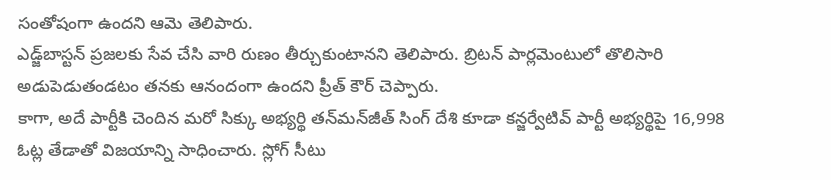సంతోషంగా ఉందని ఆమె తెలిపారు.
ఎడ్జ్‌బాస్టన్‌ ప్రజలకు సేవ చేసి వారి రుణం తీర్చుకుంటానని తెలిపారు. బ్రిటన్ పార్లమెంటులో తొలిసారి అడుపెడుతండటం తనకు ఆనందంగా ఉందని ప్రీత్ కౌర్ చెప్పారు.
కాగా, అదే పార్టీకి చెందిన మరో సిక్కు అభ్యర్థి తన్‌మన్‌జీత్‌ సింగ్‌ దేశి కూడా కన్జర్వేటివ్‌ పార్టీ అభ్యర్థిపై 16,998 ఓట్ల తేడాతో విజయాన్ని సాధించారు. స్లోగ్‌ సీటు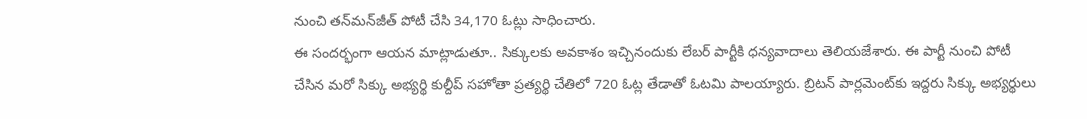నుంచి తన్‌మన్‌జీత్‌ పోటీ చేసి 34,170 ఓట్లు సాధించారు.
ఈ సందర్భంగా ఆయన మాట్లాడుతూ.. సిక్కులకు అవకాశం ఇచ్చినందుకు లేబర్‌ పార్టీకి ధన్యవాదాలు తెలియజేశారు. ఈ పార్టీ నుంచి పోటీ చేసిన మరో సిక్కు అభ్యర్థి కుల్దీప్‌ సహోతా ప్రత్యర్థి చేతిలో 720 ఓట్ల తేడాతో ఓటమి పాలయ్యారు. బ్రిటన్‌ పార్లమెంట్‌కు ఇద్దరు సిక్కు అభ్యర్థులు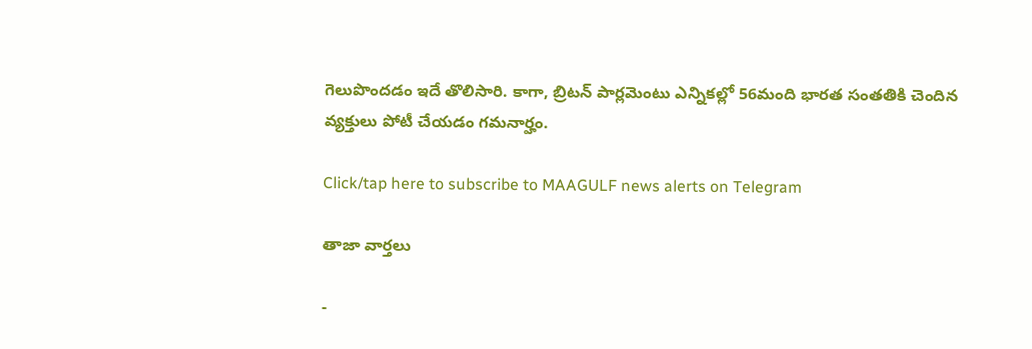గెలుపొందడం ఇదే తొలిసారి. కాగా, బ్రిటన్ పార్లమెంటు ఎన్నికల్లో 56మంది భారత సంతతికి చెందిన వ్యక్తులు పోటీ చేయడం గమనార్హం.

Click/tap here to subscribe to MAAGULF news alerts on Telegram

తాజా వార్తలు

-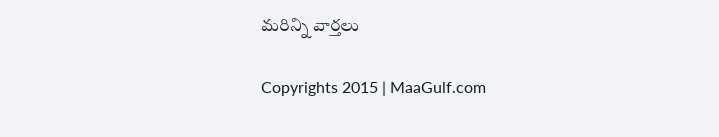మరిన్ని వార్తలు

Copyrights 2015 | MaaGulf.com